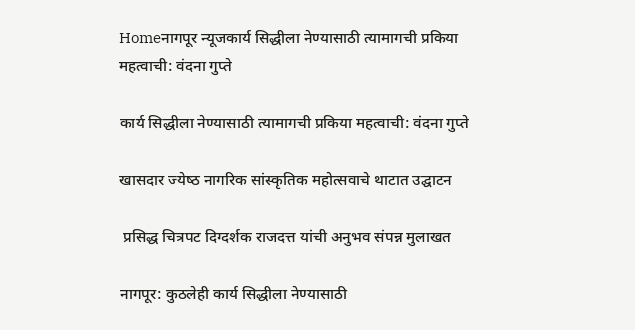Homeनागपूर न्यूजकार्य सिद्धीला नेण्यासाठी त्यामागची प्रकिया महत्वाची: वंदना गुप्ते

कार्य सिद्धीला नेण्यासाठी त्यामागची प्रकिया महत्वाची: वंदना गुप्ते

खासदार ज्‍येष्‍ठ नागरिक सांस्‍कृतिक महोत्‍सवाचे थाटात उद्घाटन

 प्रसिद्ध चित्रपट दिग्दर्शक राजदत्त यांची अनुभव संपन्न मुलाखत

नागपूर: कुठलेही कार्य सिद्धीला नेण्यासाठी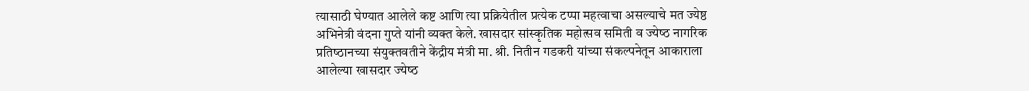त्यासाठी घेण्यात आलेले कष्ट आणि त्या प्रक्रियेतील प्रत्येक टप्पा महत्वाचा असल्याचे मत ज्येष्ठ अभिनेत्री वंदना गुप्ते यांनी व्यक्त केले. खासदार सांस्‍कृतिक महोत्‍सव समिती व ज्‍येष्‍ठ नागरिक प्रतिष्‍ठानच्‍या संयुक्‍तवतीने केंद्रीय मंत्री मा. श्री. नितीन गडकरी यांच्या संकल्पनेतून आकाराला आलेल्‍या खासदार ज्‍येष्‍ठ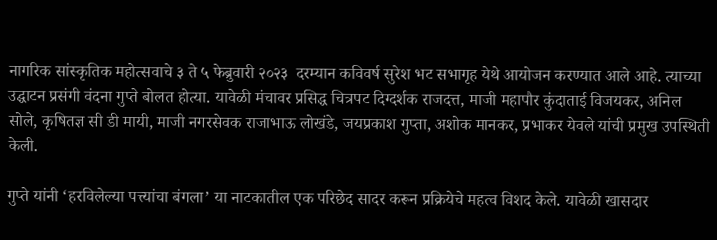नागरिक सांस्‍कृतिक महोत्‍सवाचे ३ ते ५ फेब्रुवारी २०२३  दरम्‍यान कविवर्ष सुरेश भट सभागृह येथे आयोजन करण्‍यात आले आहे. त्याच्या उद्घाटन प्रसंगी वंदना गुप्ते बोलत होत्या. यावेळी मंचावर प्रसिद्ध चित्रपट दिग्दर्शक राजदत्त, माजी महापौर कुंदाताई विजयकर, अनिल सोले, कृषितज्ञ सी डी मायी, माजी नगरसेवक राजाभाऊ लोखंडे, जयप्रकाश गुप्ता, अशोक मानकर, प्रभाकर येवले यांची प्रमुख उपस्थिती केली.

गुप्ते यांनी ‘हरविलेल्या पत्त्यांचा बंगला’ या नाटकातील एक परिछेद सादर करून प्रक्रियेचे महत्व विशद केले. यावेळी खासदार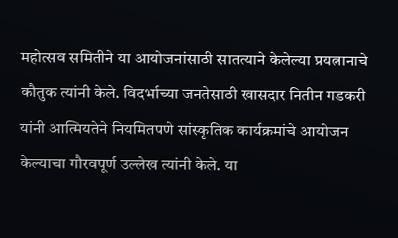महोत्सव समितीने या आयोजनांसाठी सातत्याने केलेल्या प्रयत्नानाचे कौतुक त्यांनी केले. विदर्भाच्या जनतेसाठी खासदार नितीन गडकरी यांनी आत्मियतेने नियमितपणे सांस्कृतिक कार्यक्रमांचे आयोजन केल्याचा गौरवपूर्ण उल्लेख त्यांनी केले. या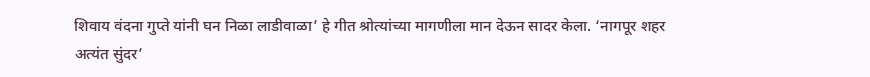शिवाय वंदना गुप्ते यांनी घन निळा लाडीवाळा’ हे गीत श्रोत्यांच्या मागणीला मान देऊन सादर केला. ‘नागपूर शहर अत्यंत सुंदर’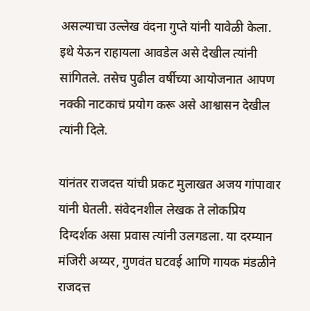असल्याचा उल्लेख वंदना गुप्ते यांनी यावेळी केला. इथे येऊन राहायला आवडेल असे देखील त्यांनी सांगितले. तसेच पुढील वर्षीच्या आयोजनात आपण नक्की नाटकाचं प्रयोग करू असे आश्वासन देखील त्यांनी दिले.

यांनंतर राजदत्त यांची प्रकट मुलाखत अजय गांपावार यांनी घेतली. संवेदनशील लेखक ते लोकप्रिय दिग्दर्शक असा प्रवास त्यांनी उलगडला. या दरम्यान मंजिरी अय्यर, गुणवंत घटवई आणि गायक मंडळीने राजदत्त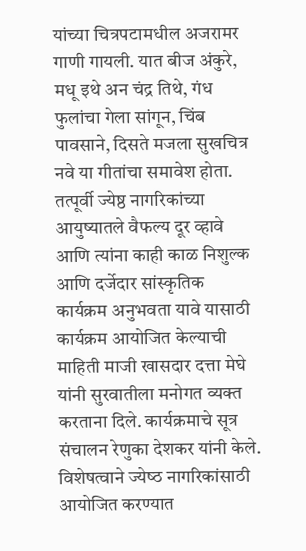यांच्या चित्रपटामधील अजरामर गाणी गायली. यात बीज अंकुरे, मधू इथे अन चंद्र तिथे, गंध फुलांचा गेला सांगून, चिंब पावसाने, दिसते मजला सुखचित्र नवे या गीतांचा समावेश होता.
तत्पूर्वी ज्येष्ठ नागरिकांच्या आयुष्यातले वैफल्य दूर व्हावे आणि त्यांना काही काळ निशुल्क आणि दर्जेदार सांस्कृतिक कार्यक्रम अनुभवता यावे यासाठी कार्यक्रम आयोजित केल्याची माहिती माजी खासदार दत्ता मेघे यांनी सुरवातीला मनोगत व्यक्त करताना दिले. कार्यक्रमाचे सूत्र संचालन रेणुका देशकर यांनी केले. विशेषत्‍वाने ज्‍येष्‍ठ नागरिकांसाठी आयोज‍ित करण्‍यात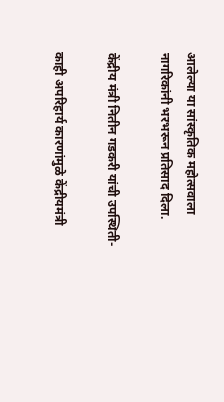आलेल्‍या या सांस्कृतिक महोत्सवाला नागरिकांनी भरभरून प्रतिसाद दिला.

केंद्रीय मंत्री नितीन गडकरी यांची उपस्थिती-

काही अपरिहार्य कारणांमुळे केंद्रीयमंत्री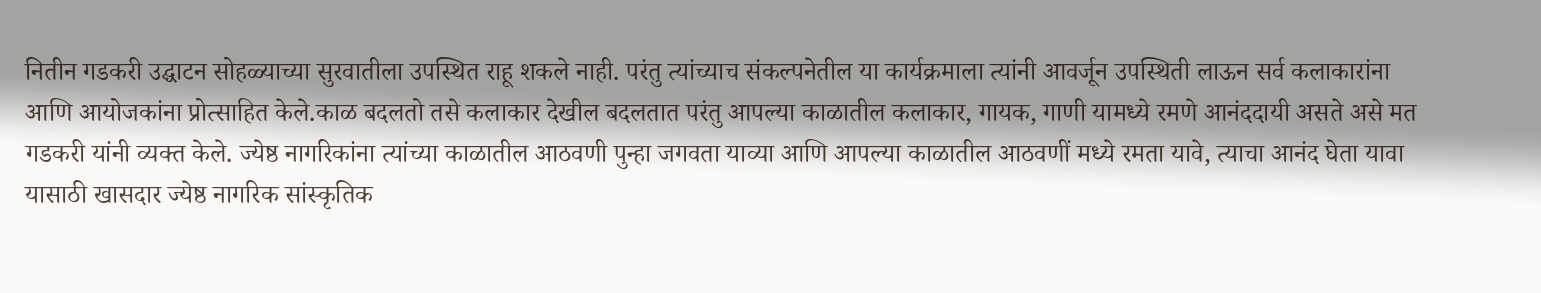नितीन गडकरी उद्घाटन सोहळ्याच्या सुरवातीला उपस्थित राहू शकले नाही. परंतु त्यांच्याच संकल्पनेतील या कार्यक्रमाला त्यांनी आवर्जून उपस्थिती लाऊन सर्व कलाकारांना आणि आयोजकांना प्रोत्साहित केले.काळ बदलतो तसे कलाकार देखील बदलतात परंतु आपल्या काळातील कलाकार, गायक, गाणी यामध्ये रमणे आनंददायी असते असे मत  गडकरी यांनी व्यक्त केले. ज्येष्ठ नागरिकांना त्यांच्या काळातील आठवणी पुन्हा जगवता याव्या आणि आपल्या काळातील आठवणीं मध्ये रमता यावे, त्याचा आनंद घेता यावा यासाठी खासदार ज्येष्ठ नागरिक सांस्कृतिक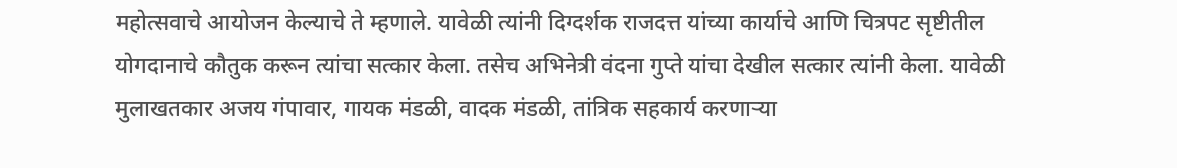महोत्सवाचे आयोजन केल्याचे ते म्हणाले. यावेळी त्यांनी दिग्दर्शक राजदत्त यांच्या कार्याचे आणि चित्रपट सृष्टीतील योगदानाचे कौतुक करून त्यांचा सत्कार केला. तसेच अभिनेत्री वंदना गुप्ते यांचा देखील सत्कार त्यांनी केला. यावेळी मुलाखतकार अजय गंपावार, गायक मंडळी, वादक मंडळी, तांत्रिक सहकार्य करणाऱ्या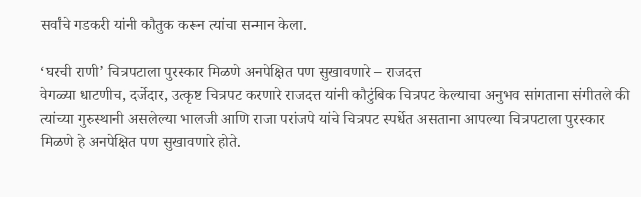सर्वांचे गडकरी यांनी कौतुक करून त्यांचा सन्मान केला.

‘घरची राणी’ चित्रपटाला पुरस्कार मिळणे अनपेक्षित पण सुखावणारे – राजदत्त
वेगळ्या धाटणीच, दर्जेदार, उत्कृष्ट चित्रपट करणारे राजदत्त यांनी कौटुंबिक चित्रपट केल्याचा अनुभव सांगताना संगीतले की त्यांच्या गुरुस्थानी असलेल्या भालजी आणि राजा परांजपे यांचे चित्रपट स्पर्धेत असताना आपल्या चित्रपटाला पुरस्कार मिळणे हे अनपेक्षित पण सुखावणारे होते.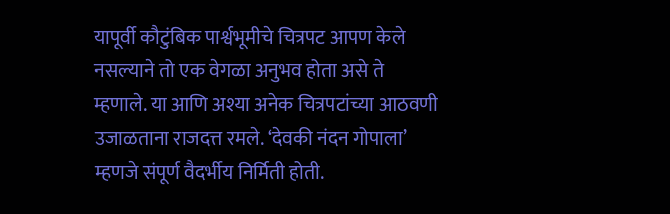यापूर्वी कौटुंबिक पार्श्वभूमीचे चित्रपट आपण केले नसल्याने तो एक वेगळा अनुभव होता असे ते म्हणाले. या आणि अश्या अनेक चित्रपटांच्या आठवणी उजाळताना राजदत्त रमले. ‘देवकी नंदन गोपाला’ म्हणजे संपूर्ण वैदर्भीय निर्मिती होती.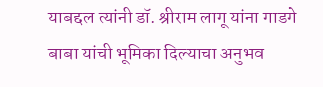याबद्दल त्यांनी डॉ. श्रीराम लागू यांना गाडगे बाबा यांची भूमिका दिल्याचा अनुभव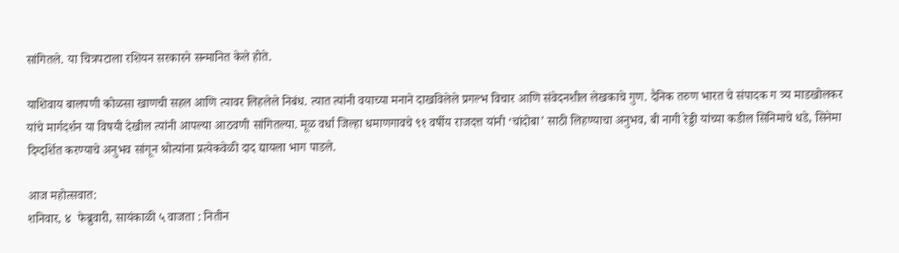सांगितले. या चित्रपटाला रशियन सरकारने सन्मानित केले होते.

याशिवाय बालपणी कोळसा खाणची सहल आणि त्यावर लिहलेले निबंध. त्यात त्यांनी वयाच्या मनाने दाखविलेले प्रगल्भ विचार आणि संवेदनशील लेखकाचे गुण. दैनिक तरुण भारत चे संपादक ग त्र्य माडखोलकर यांचे मार्गदर्शन या विषयी देखील त्यांनी आपल्या आठवणी सांगितल्या. मूळ वर्धा जिल्हा धमाणगावचे ९१ वर्षीय राजदत्त यांनी ‘चांदोबा’ साठी लिहण्याचा अनुभव, बी नागी रेड्डी यांच्या कडील सिनिमाचे धडे, सिनेमा दिग्दर्शित करण्याचे अनुभव सांगून श्रोत्यांना प्रत्येकवेळी दाद द्यायला भाग पाडले.

आज महोत्सवात:
शनिवार, ४  फेब्रुवारी, सायंकाळी ५ वाजता : नितीन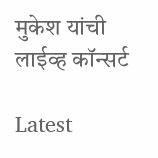मुकेश यांची लाईव्‍ह कॉन्‍सर्ट

Latest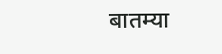बातम्या